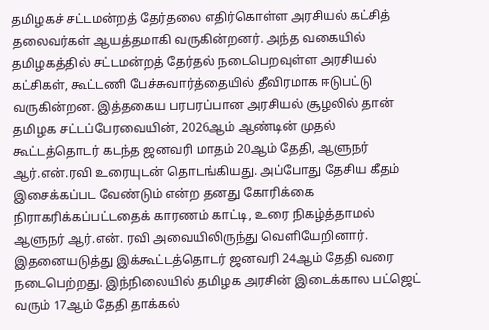தமிழகச் சட்டமன்றத் தேர்தலை எதிர்கொள்ள அரசியல் கட்சித் தலைவர்கள் ஆயத்தமாகி வருகின்றனர். அந்த வகையில் தமிழகத்தில் சட்டமன்றத் தேர்தல் நடைபெறவுள்ள அரசியல் கட்சிகள், கூட்டணி பேச்சுவார்த்தையில் தீவிரமாக ஈடுபட்டு வருகின்றன. இத்தகைய பரபரப்பான அரசியல் சூழலில் தான் தமிழக சட்டப்பேரவையின், 2026ஆம் ஆண்டின் முதல் கூட்டத்தொடர் கடந்த ஜனவரி மாதம் 20ஆம் தேதி, ஆளுநர் ஆர்.என்.ரவி உரையுடன் தொடங்கியது. அப்போது தேசிய கீதம் இசைக்கப்பட வேண்டும் என்ற தனது கோரிக்கை நிராகரிக்கப்பட்டதைக் காரணம் காட்டி, உரை நிகழ்த்தாமல் ஆளுநர் ஆர்.என். ரவி அவையிலிருந்து வெளியேறினார்.
இதனையடுத்து இக்கூட்டத்தொடர் ஜனவரி 24ஆம் தேதி வரை நடைபெற்றது. இந்நிலையில் தமிழக அரசின் இடைக்கால பட்ஜெட் வரும் 17ஆம் தேதி தாக்கல்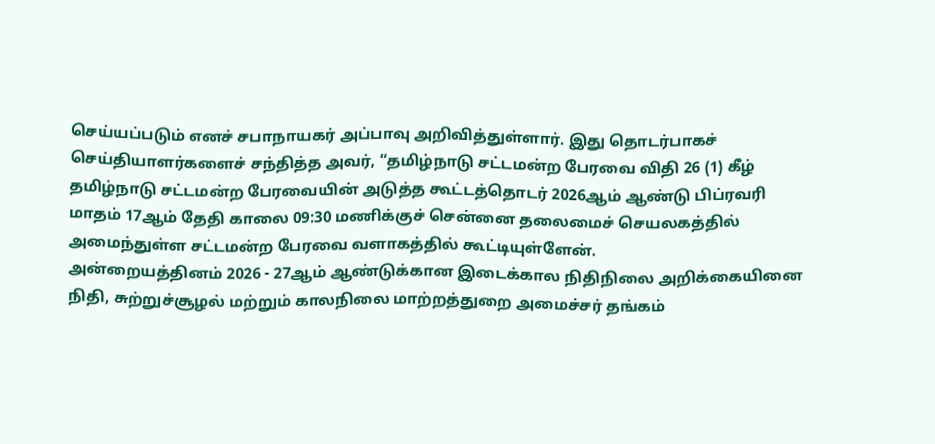செய்யப்படும் எனச் சபாநாயகர் அப்பாவு அறிவித்துள்ளார். இது தொடர்பாகச் செய்தியாளர்களைச் சந்தித்த அவர், “தமிழ்நாடு சட்டமன்ற பேரவை விதி 26 (1) கீழ் தமிழ்நாடு சட்டமன்ற பேரவையின் அடுத்த கூட்டத்தொடர் 2026ஆம் ஆண்டு பிப்ரவரி மாதம் 17ஆம் தேதி காலை 09:30 மணிக்குச் சென்னை தலைமைச் செயலகத்தில் அமைந்துள்ள சட்டமன்ற பேரவை வளாகத்தில் கூட்டியுள்ளேன்.
அன்றையத்தினம் 2026 - 27ஆம் ஆண்டுக்கான இடைக்கால நிதிநிலை அறிக்கையினை நிதி, சுற்றுச்சூழல் மற்றும் காலநிலை மாற்றத்துறை அமைச்சர் தங்கம்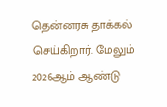தென்னரசு தாக்கல் செய்கிறார். மேலும் 2026ஆம் ஆண்டு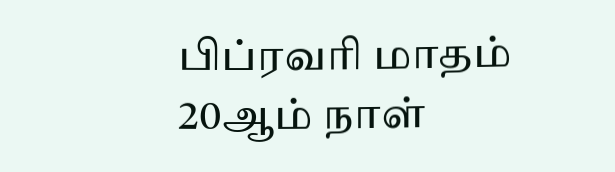பிப்ரவரி மாதம் 20ஆம் நாள்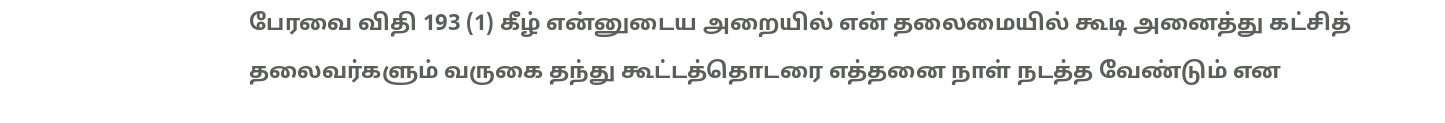பேரவை விதி 193 (1) கீழ் என்னுடைய அறையில் என் தலைமையில் கூடி அனைத்து கட்சித் தலைவர்களும் வருகை தந்து கூட்டத்தொடரை எத்தனை நாள் நடத்த வேண்டும் என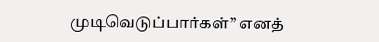முடிவெடுப்பார்கள்” எனத்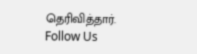தெரிவித்தார்.
Follow Us